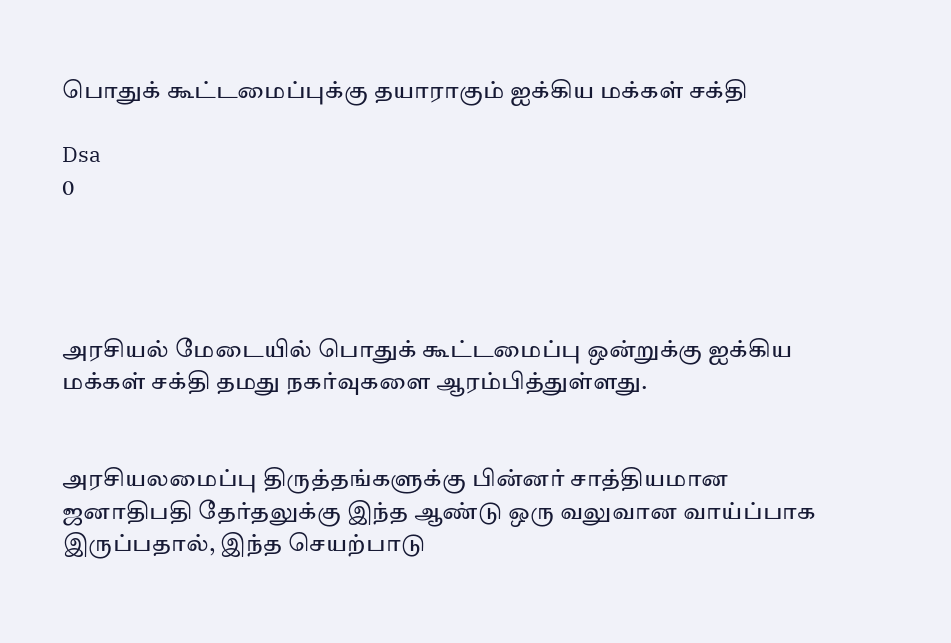பொதுக் கூட்டமைப்புக்கு தயாராகும் ஐக்கிய மக்கள் சக்தி

Dsa
0




அரசியல் மேடையில் பொதுக் கூட்டமைப்பு ஒன்றுக்கு ஐக்கிய மக்கள் சக்தி தமது நகர்வுகளை ஆரம்பித்துள்ளது.


அரசியலமைப்பு திருத்தங்களுக்கு பின்னர் சாத்தியமான ஜனாதிபதி தேர்தலுக்கு இந்த ஆண்டு ஒரு வலுவான வாய்ப்பாக இருப்பதால், இந்த செயற்பாடு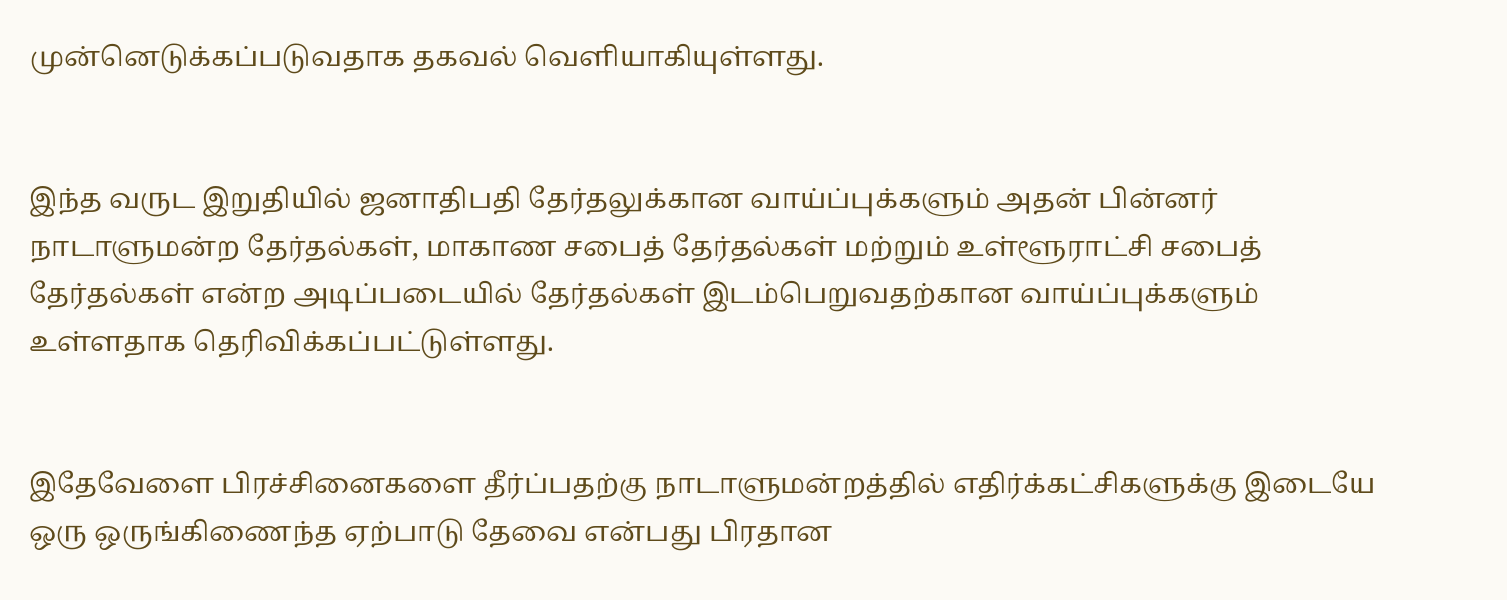முன்னெடுக்கப்படுவதாக தகவல் வெளியாகியுள்ளது.


இந்த வருட இறுதியில் ஜனாதிபதி தேர்தலுக்கான வாய்ப்புக்களும் அதன் பின்னர் நாடாளுமன்ற தேர்தல்கள், மாகாண சபைத் தேர்தல்கள் மற்றும் உள்ளூராட்சி சபைத் தேர்தல்கள் என்ற அடிப்படையில் தேர்தல்கள் இடம்பெறுவதற்கான வாய்ப்புக்களும் உள்ளதாக தெரிவிக்கப்பட்டுள்ளது.


இதேவேளை பிரச்சினைகளை தீர்ப்பதற்கு நாடாளுமன்றத்தில் எதிர்க்கட்சிகளுக்கு இடையே ஒரு ஒருங்கிணைந்த ஏற்பாடு தேவை என்பது பிரதான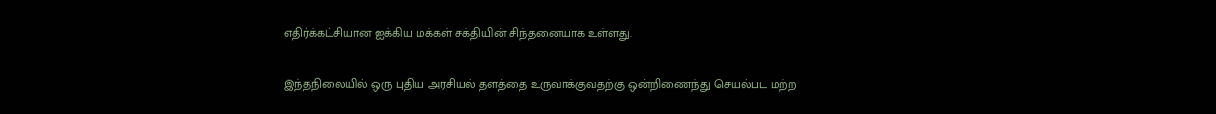எதிர்க்கட்சியான ஐக்கிய மக்கள் சக்தியின் சிந்தனையாக உள்ளது.


இந்தநிலையில் ஒரு புதிய அரசியல் தளத்தை உருவாக்குவதற்கு ஒன்றிணைந்து செயல்பட மற்ற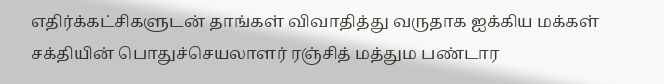எதிர்க்கட்சிகளுடன் தாங்கள் விவாதித்து வருதாக ஐக்கிய மக்கள் சக்தியின் பொதுச்செயலாளர் ரஞ்சித் மத்தும பண்டார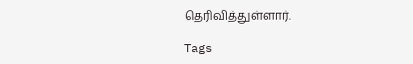தெரிவித்துள்ளார்.

Tags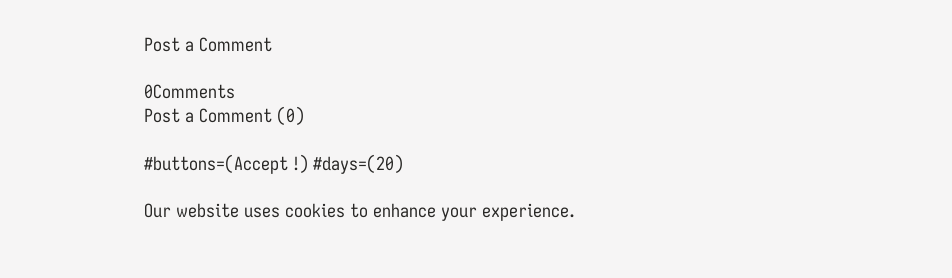Post a Comment

0Comments
Post a Comment (0)

#buttons=(Accept !) #days=(20)

Our website uses cookies to enhance your experience.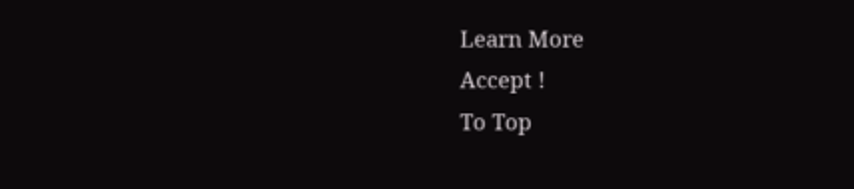Learn More
Accept !
To Top